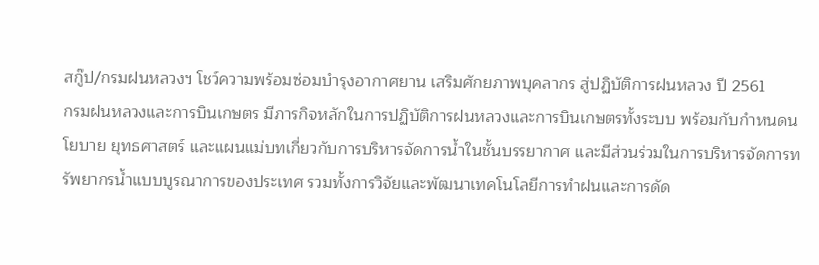สกู๊ป/กรมฝนหลวงฯ โชว์ความพร้อมซ่อมบำรุงอากาศยาน เสริมศักยภาพบุคลากร สู่ปฏิบัติการฝนหลวง ปี 2561
กรมฝนหลวงและการบินเกษตร มีภารกิจหลักในการปฏิบัติการฝนหลวงและการบินเกษตรทั้งระบบ พร้อมกับกำหนดนโยบาย ยุทธศาสตร์ และแผนแม่บทเกี่ยวกับการบริหารจัดการน้ำในชั้นบรรยากาศ และมีส่วนร่วมในการบริหารจัดการทรัพยากรน้ำแบบบูรณาการของประเทศ รวมทั้งการวิจัยและพัฒนาเทคโนโลยีการทำฝนและการดัด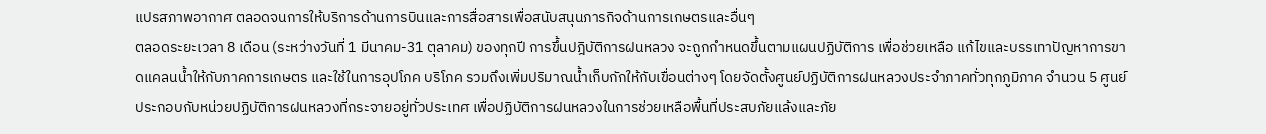แปรสภาพอากาศ ตลอดจนการให้บริการด้านการบินและการสื่อสารเพื่อสนับสนุนภารกิจด้านการเกษตรและอื่นๆ
ตลอดระยะเวลา 8 เดือน (ระหว่างวันที่ 1 มีนาคม-31 ตุลาคม) ของทุกปี การขึ้นปฎิบัติการฝนหลวง จะถูกกำหนดขึ้นตามแผนปฏิบัติการ เพื่อช่วยเหลือ แก้ไขและบรรเทาปัญหาการขาดแคลนน้ำให้กับภาคการเกษตร และใช้ในการอุปโภค บริโภค รวมถึงเพิ่มปริมาณน้ำเก็บกักให้กับเขื่อนต่างๆ โดยจัดตั้งศูนย์ปฏิบัติการฝนหลวงประจำภาคทั่วทุกภูมิภาค จำนวน 5 ศูนย์ ประกอบกับหน่วยปฏิบัติการฝนหลวงที่กระจายอยู่ทั่วประเทศ เพื่อปฏิบัติการฝนหลวงในการช่วยเหลือพื้นที่ประสบภัยแล้งและภัย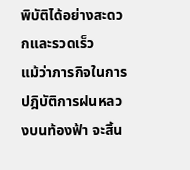พิบัติได้อย่างสะดวกและรวดเร็ว
แม้ว่าภารกิจในการปฎิบัติการฝนหลวงบนท้องฟ้า จะสิ้น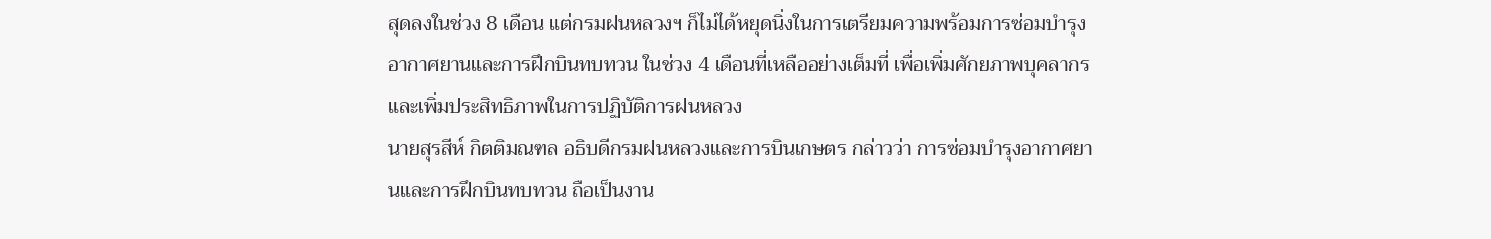สุดลงในช่วง 8 เดือน แต่กรมฝนหลวงฯ ก็ไม่ได้หยุดนิ่งในการเตรียมความพร้อมการซ่อมบำรุงอากาศยานและการฝึกบินทบทวน ในช่วง 4 เดือนที่เหลืออย่างเต็มที่ เพื่อเพิ่มศักยภาพบุคลากร และเพิ่มประสิทธิภาพในการปฏิบัติการฝนหลวง
นายสุรสีห์ กิตติมณฑล อธิบดีกรมฝนหลวงและการบินเกษตร กล่าวว่า การซ่อมบำรุงอากาศยานและการฝึกบินทบทวน ถือเป็นงาน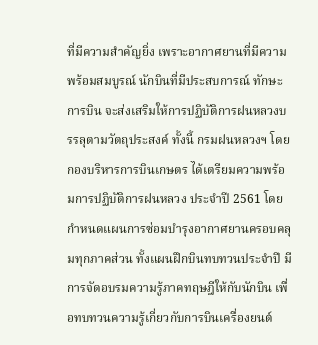ที่มีความสำคัญยิ่ง เพราะอากาศยานที่มีความพร้อมสมบูรณ์ นักบินที่มีประสบการณ์ ทักษะการบิน จะส่งเสริมให้การปฏิบัติการฝนหลวงบรรลุตามวัตถุประสงค์ ทั้งนี้ กรมฝนหลวงฯ โดยกองบริหารการบินเกษตร ได้เตรียมความพร้อมการปฏิบัติการฝนหลวง ประจำปี 2561 โดยกำหนดแผนการซ่อมบำรุงอากาศยานครอบคลุมทุกภาคส่วน ทั้งแผนฝึกบินทบทวนประจำปี มีการจัดอบรมความรู้ภาคทฤษฎีให้กับนักบิน เพื่อทบทวนความรู้เกี่ยวกับการบินเครื่องยนต์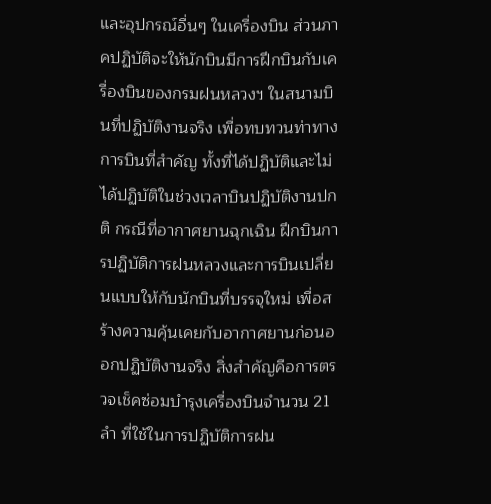และอุปกรณ์อื่นๆ ในเครื่องบิน ส่วนภาคปฏิบัติจะให้นักบินมีการฝึกบินกับเครื่องบินของกรมฝนหลวงฯ ในสนามบินที่ปฏิบัติงานจริง เพื่อทบทวนท่าทางการบินที่สำคัญ ทั้งที่ได้ปฏิบัติและไม่ได้ปฏิบัติในช่วงเวลาบินปฏิบัติงานปกติ กรณีที่อากาศยานฉุกเฉิน ฝึกบินการปฏิบัติการฝนหลวงและการบินเปลี่ยนแบบให้กับนักบินที่บรรจุใหม่ เพื่อสร้างความคุ้นเคยกับอากาศยานก่อนออกปฏิบัติงานจริง สิ่งสำคัญคือการตรวจเช็คซ่อมบำรุงเครื่องบินจำนวน 21 ลำ ที่ใช้ในการปฏิบัติการฝน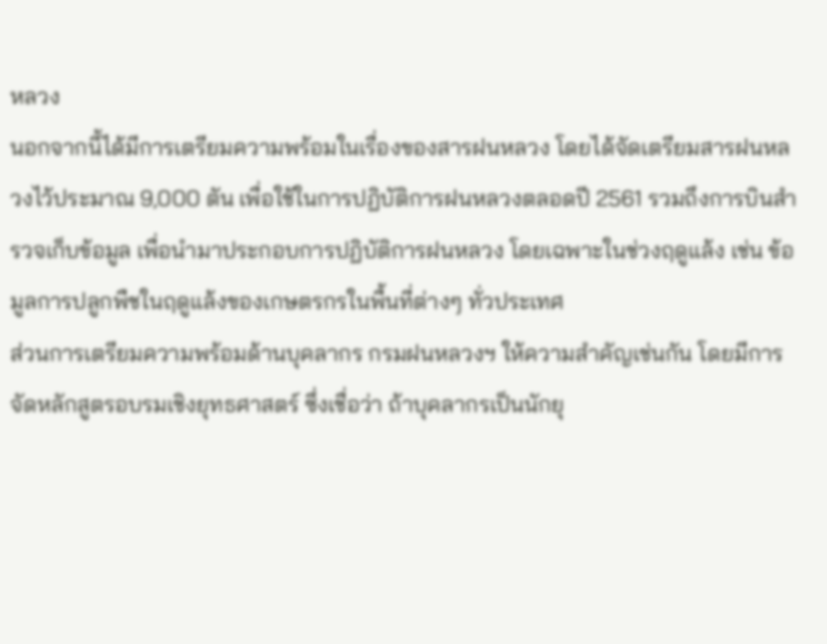หลวง
นอกจากนี้ได้มีการเตรียมความพร้อมในเรื่องของสารฝนหลวง โดยได้จัดเตรียมสารฝนหลวงไว้ประมาณ 9,000 ตัน เพื่อใช้ในการปฏิบัติการฝนหลวงตลอดปี 2561 รวมถึงการบินสำรวจเก็บข้อมูล เพื่อนำมาประกอบการปฏิบัติการฝนหลวง โดยเฉพาะในช่วงฤดูแล้ง เช่น ข้อมูลการปลูกพืชในฤดูแล้งของเกษตรกรในพื้นที่ต่างๆ ทั่วประเทศ
ส่วนการเตรียมความพร้อมด้านบุคลากร กรมฝนหลวงฯ ให้ความสำคัญเช่นกัน โดยมีการจัดหลักสูตรอบรมเชิงยุทธศาสตร์ ซึ่งเชื่อว่า ถ้าบุคลากรเป็นนักยุ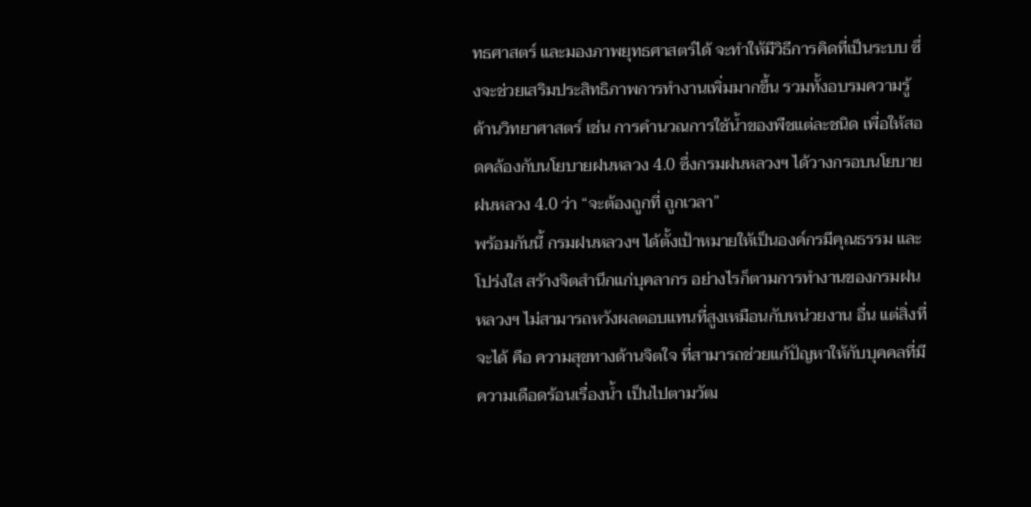ทธศาสตร์ และมองภาพยุทธศาสตร์ได้ จะทำให้มีวิธีการคิดที่เป็นระบบ ซึ่งจะช่วยเสริมประสิทธิภาพการทำงานเพิ่มมากขึ้น รวมทั้งอบรมความรู้ด้านวิทยาศาสตร์ เช่น การคำนวณการใช้น้ำของพืชแต่ละชนิด เพื่อให้สอดคล้องกับนโยบายฝนหลวง 4.0 ซึ่งกรมฝนหลวงฯ ได้วางกรอบนโยบายฝนหลวง 4.0 ว่า “จะต้องถูกที่ ถูกเวลา”
พร้อมกันนี้ กรมฝนหลวงฯ ได้ตั้งเป้าหมายให้เป็นองค์กรมีคุณธรรม และโปร่งใส สร้างจิตสำนึกแก่บุคลากร อย่างไรก็ตามการทำงานของกรมฝนหลวงฯ ไม่สามารถหวังผลตอบแทนที่สูงเหมือนกับหน่วยงาน อื่น แต่สิ่งที่จะได้ คือ ความสุขทางด้านจิตใจ ที่สามารถช่วยแก้ปัญหาให้กับบุคคลที่มีความเดือดร้อนเรื่องน้ำ เป็นไปตามวัฒ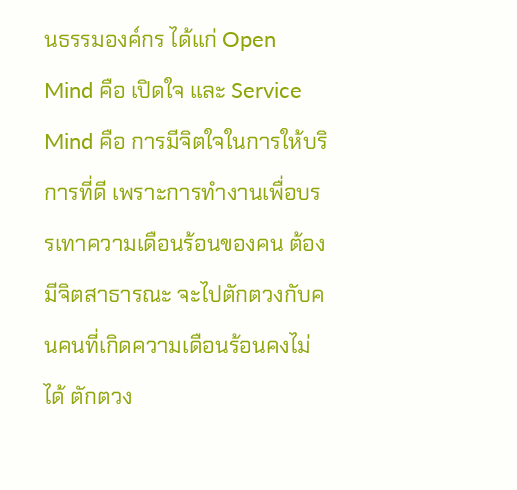นธรรมองค์กร ได้แก่ Open Mind คือ เปิดใจ และ Service Mind คือ การมีจิตใจในการให้บริการที่ดี เพราะการทำงานเพื่อบรรเทาความเดือนร้อนของคน ต้องมีจิตสาธารณะ จะไปตักตวงกับคนคนที่เกิดความเดือนร้อนคงไม่ได้ ตักตวง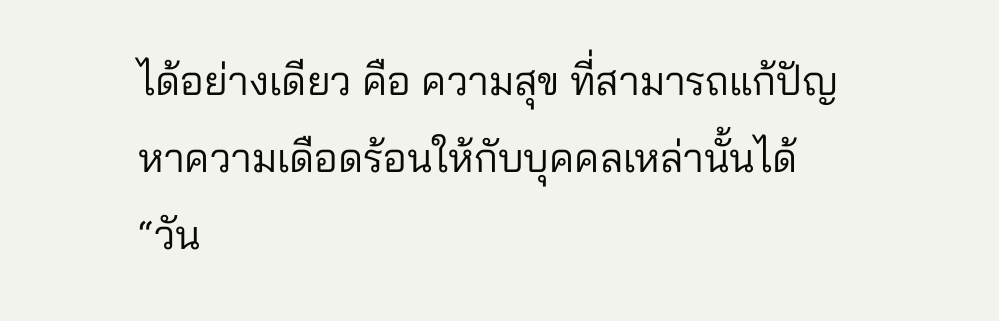ได้อย่างเดียว คือ ความสุข ที่สามารถแก้ปัญหาความเดือดร้อนให้กับบุคคลเหล่านั้นได้
“วัน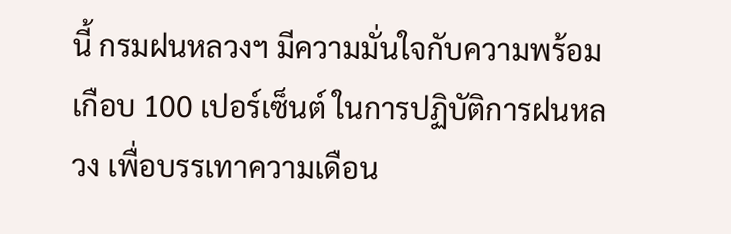นี้ กรมฝนหลวงฯ มีความมั่นใจกับความพร้อม เกือบ 100 เปอร์เซ็นต์ ในการปฏิบัติการฝนหลวง เพื่อบรรเทาความเดือน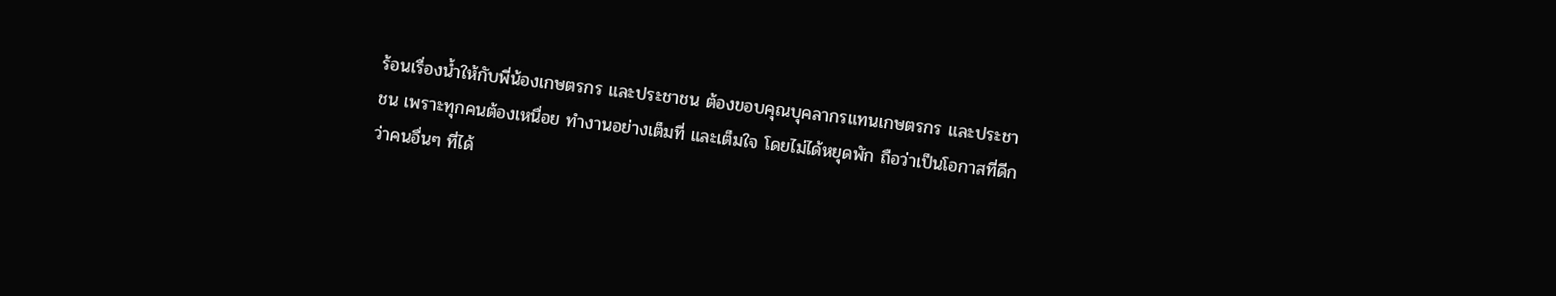ร้อนเรื่องน้ำให้กับพี่น้องเกษตรกร และประชาชน ต้องขอบคุณบุคลากรแทนเกษตรกร และประชาชน เพราะทุกคนต้องเหนื่อย ทำงานอย่างเต็มที่ และเต็มใจ โดยไม่ได้หยุดพัก ถือว่าเป็นโอกาสที่ดีกว่าคนอื่นๆ ที่ได้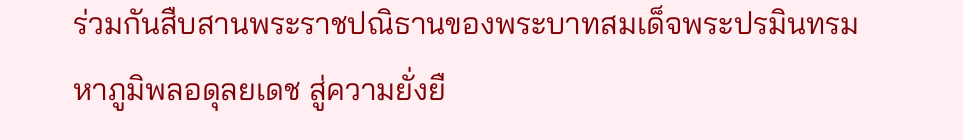ร่วมกันสืบสานพระราชปณิธานของพระบาทสมเด็จพระปรมินทรมหาภูมิพลอดุลยเดช สู่ความยั่งยื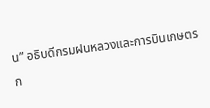น” อธิบดีกรมฝนหลวงและการบินเกษตร ก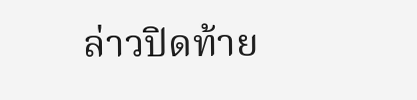ล่าวปิดท้าย